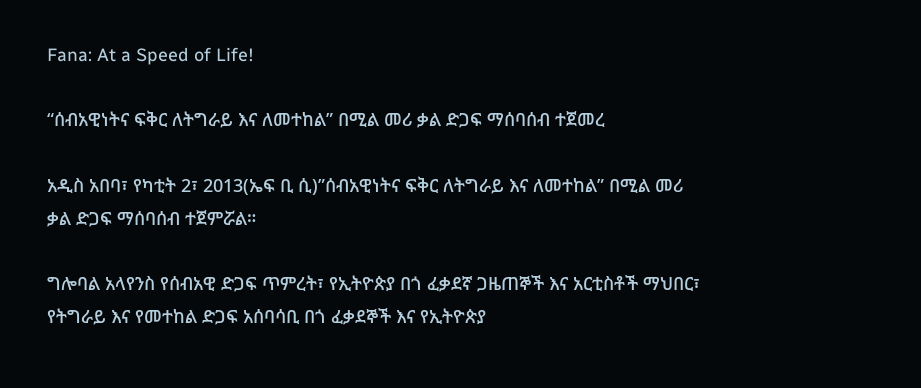Fana: At a Speed of Life!

“ሰብአዊነትና ፍቅር ለትግራይ እና ለመተከል” በሚል መሪ ቃል ድጋፍ ማሰባሰብ ተጀመረ

አዲስ አበባ፣ የካቲት 2፣ 2013(ኤፍ ቢ ሲ)”ሰብአዊነትና ፍቅር ለትግራይ እና ለመተከል” በሚል መሪ ቃል ድጋፍ ማሰባሰብ ተጀምሯል።

ግሎባል አላየንስ የሰብአዊ ድጋፍ ጥምረት፣ የኢትዮጵያ በጎ ፈቃደኛ ጋዜጠኞች እና አርቲስቶች ማህበር፣ የትግራይ እና የመተከል ድጋፍ አሰባሳቢ በጎ ፈቃደኞች እና የኢትዮጵያ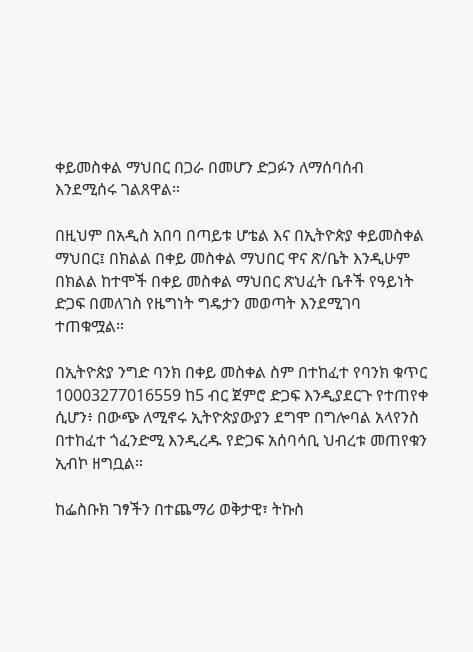ቀይመስቀል ማህበር በጋራ በመሆን ድጋፉን ለማሰባሰብ እንደሚሰሩ ገልጸዋል።

በዚህም በአዲስ አበባ በጣይቱ ሆቴል እና በኢትዮጵያ ቀይመስቀል ማህበር፤ በክልል በቀይ መስቀል ማህበር ዋና ጽ/ቤት እንዲሁም በክልል ከተሞች በቀይ መስቀል ማህበር ጽህፈት ቤቶች የዓይነት ድጋፍ በመለገስ የዜግነት ግዴታን መወጣት እንደሚገባ ተጠቁሟል።

በኢትዮጵያ ንግድ ባንክ በቀይ መስቀል ስም በተከፈተ የባንክ ቁጥር 10003277016559 ከ5 ብር ጀምሮ ድጋፍ እንዲያደርጉ የተጠየቀ ሲሆን፥ በውጭ ለሚኖሩ ኢትዮጵያውያን ደግሞ በግሎባል አላየንስ በተከፈተ ጎፈንድሚ እንዲረዱ የድጋፍ አሰባሳቢ ህብረቱ መጠየቁን ኢብኮ ዘግቧል።

ከፌስቡክ ገፃችን በተጨማሪ ወቅታዊ፣ ትኩስ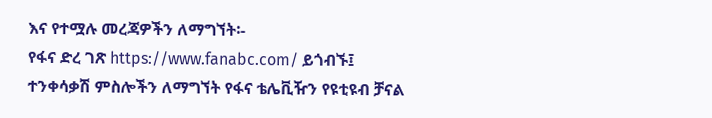እና የተሟሉ መረጃዎችን ለማግኘት፡-
የፋና ድረ ገጽ https://www.fanabc.com/ ይጎብኙ፤
ተንቀሳቃሽ ምስሎችን ለማግኘት የፋና ቴሌቪዥን የዩቲዩብ ቻናል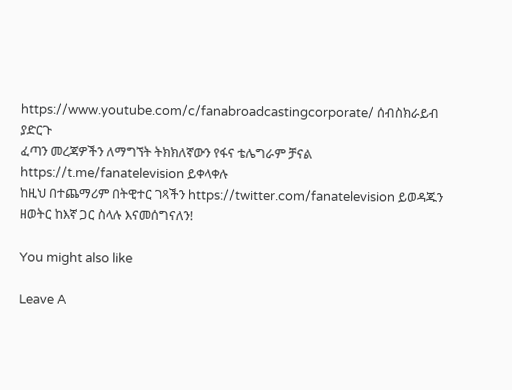https://www.youtube.com/c/fanabroadcastingcorporate/ ሰብስክራይብ ያድርጉ
ፈጣን መረጃዎችን ለማግኘት ትክክለኛውን የፋና ቴሌግራም ቻናል https://t.me/fanatelevision ይቀላቀሉ
ከዚህ በተጨማሪም በትዊተር ገጻችን https://twitter.com/fanatelevision ይወዳጁን
ዘወትር ከእኛ ጋር ስላሉ እናመሰግናለን!

You might also like

Leave A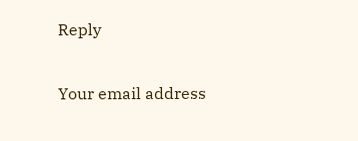Reply

Your email address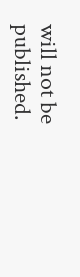will not be published.